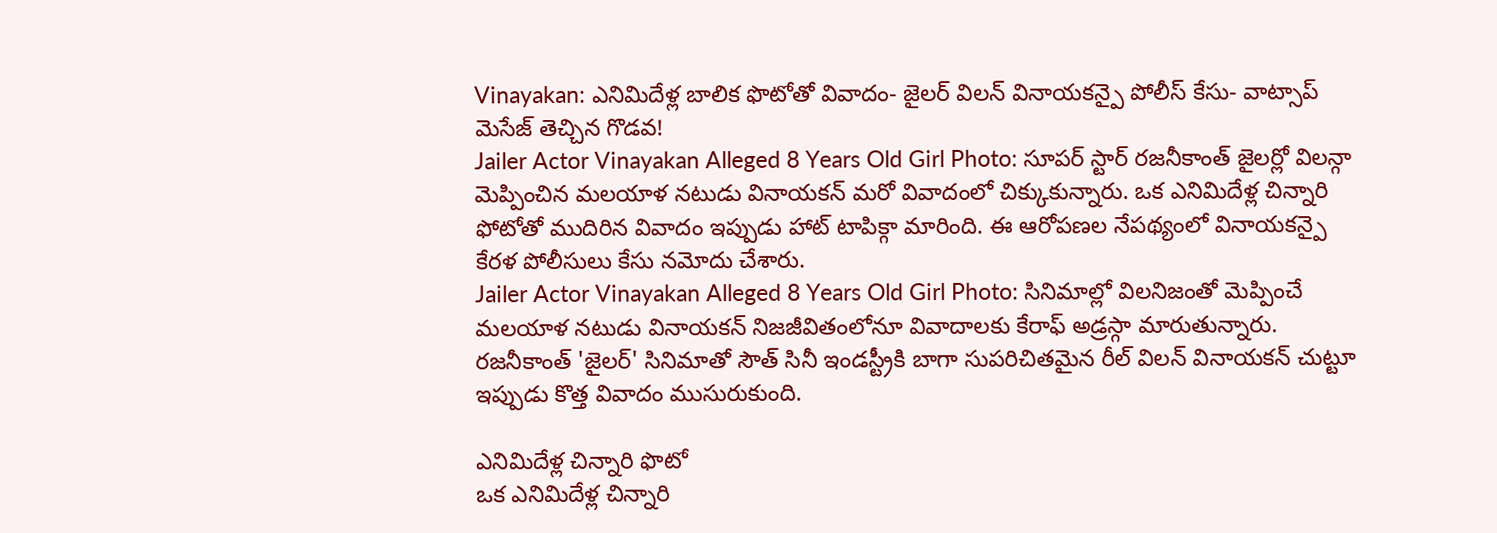Vinayakan: ఎనిమిదేళ్ల బాలిక ఫొటోతో వివాదం- జైలర్ విలన్ వినాయకన్పై పోలీస్ కేసు- వాట్సాప్ మెసేజ్ తెచ్చిన గొడవ!
Jailer Actor Vinayakan Alleged 8 Years Old Girl Photo: సూపర్ స్టార్ రజనీకాంత్ జైలర్లో విలన్గా మెప్పించిన మలయాళ నటుడు వినాయకన్ మరో వివాదంలో చిక్కుకున్నారు. ఒక ఎనిమిదేళ్ల చిన్నారి ఫోటోతో ముదిరిన వివాదం ఇప్పుడు హాట్ టాపిక్గా మారింది. ఈ ఆరోపణల నేపథ్యంలో వినాయకన్పై కేరళ పోలీసులు కేసు నమోదు చేశారు.
Jailer Actor Vinayakan Alleged 8 Years Old Girl Photo: సినిమాల్లో విలనిజంతో మెప్పించే మలయాళ నటుడు వినాయకన్ నిజజీవితంలోనూ వివాదాలకు కేరాఫ్ అడ్రస్గా మారుతున్నారు. రజనీకాంత్ 'జైలర్' సినిమాతో సౌత్ సినీ ఇండస్ట్రీకి బాగా సుపరిచితమైన రీల్ విలన్ వినాయకన్ చుట్టూ ఇప్పుడు కొత్త వివాదం ముసురుకుంది.

ఎనిమిదేళ్ల చిన్నారి ఫొటో
ఒక ఎనిమిదేళ్ల చిన్నారి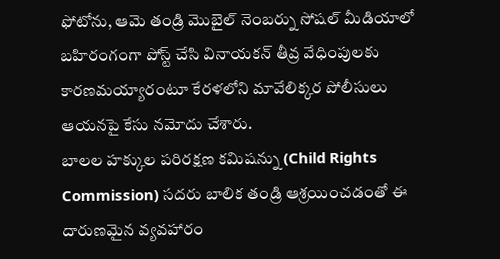ఫోటోను, ఆమె తండ్రి మొబైల్ నెంబర్ను సోషల్ మీడియాలో బహిరంగంగా పోస్ట్ చేసి వినాయకన్ తీవ్ర వేధింపులకు కారణమయ్యారంటూ కేరళలోని మావేలిక్కర పోలీసులు ఆయనపై కేసు నమోదు చేశారు.
బాలల హక్కుల పరిరక్షణ కమిషన్ను (Child Rights Commission) సదరు బాలిక తండ్రి ఆశ్రయించడంతో ఈ దారుణమైన వ్యవహారం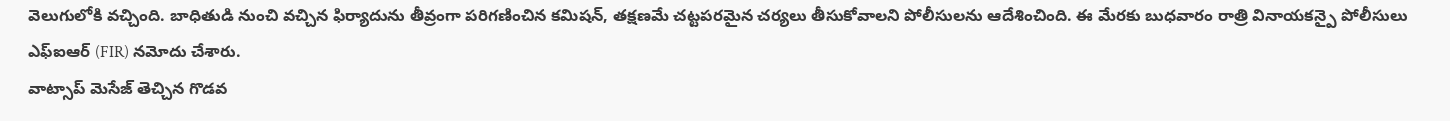వెలుగులోకి వచ్చింది. బాధితుడి నుంచి వచ్చిన ఫిర్యాదును తీవ్రంగా పరిగణించిన కమిషన్, తక్షణమే చట్టపరమైన చర్యలు తీసుకోవాలని పోలీసులను ఆదేశించింది. ఈ మేరకు బుధవారం రాత్రి వినాయకన్పై పోలీసులు ఎఫ్ఐఆర్ (FIR) నమోదు చేశారు.
వాట్సాప్ మెసేజ్ తెచ్చిన గొడవ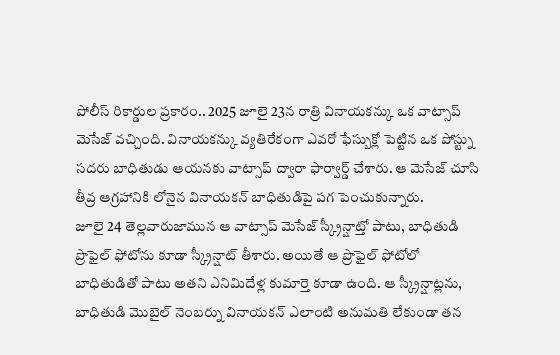పోలీస్ రికార్డుల ప్రకారం.. 2025 జూలై 23న రాత్రి వినాయకన్కు ఒక వాట్సాప్ మెసేజ్ వచ్చింది. వినాయకన్కు వ్యతిరేకంగా ఎవరో ఫేస్బుక్లో పెట్టిన ఒక పోస్ట్ను సదరు బాధితుడు ఆయనకు వాట్సాప్ ద్వారా ఫార్వార్డ్ చేశారు. ఆ మెసేజ్ చూసి తీవ్ర ఆగ్రహానికి లోనైన వినాయకన్ బాధితుడిపై పగ పెంచుకున్నారు.
జూలై 24 తెల్లవారుజామున ఆ వాట్సాప్ మెసేజ్ స్క్రీన్షాట్తో పాటు, బాధితుడి ప్రొఫైల్ ఫోటోను కూడా స్క్రీన్షాట్ తీశారు. అయితే ఆ ప్రొఫైల్ ఫోటోలో బాధితుడితో పాటు అతని ఎనిమిదేళ్ల కుమార్తె కూడా ఉంది. ఆ స్క్రీన్షాట్లను, బాధితుడి మొబైల్ నెంబర్ను వినాయకన్ ఎలాంటి అనుమతి లేకుండా తన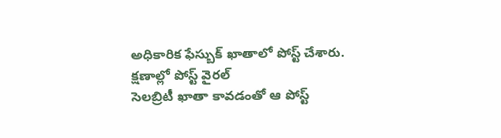అధికారిక ఫేస్బుక్ ఖాతాలో పోస్ట్ చేశారు.
క్షణాల్లో పోస్ట్ వైరల్
సెలబ్రిటీ ఖాతా కావడంతో ఆ పోస్ట్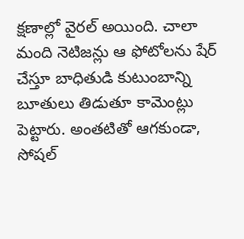క్షణాల్లో వైరల్ అయింది. చాలా మంది నెటిజన్లు ఆ ఫోటోలను షేర్ చేస్తూ బాధితుడి కుటుంబాన్ని బూతులు తిడుతూ కామెంట్లు పెట్టారు. అంతటితో ఆగకుండా, సోషల్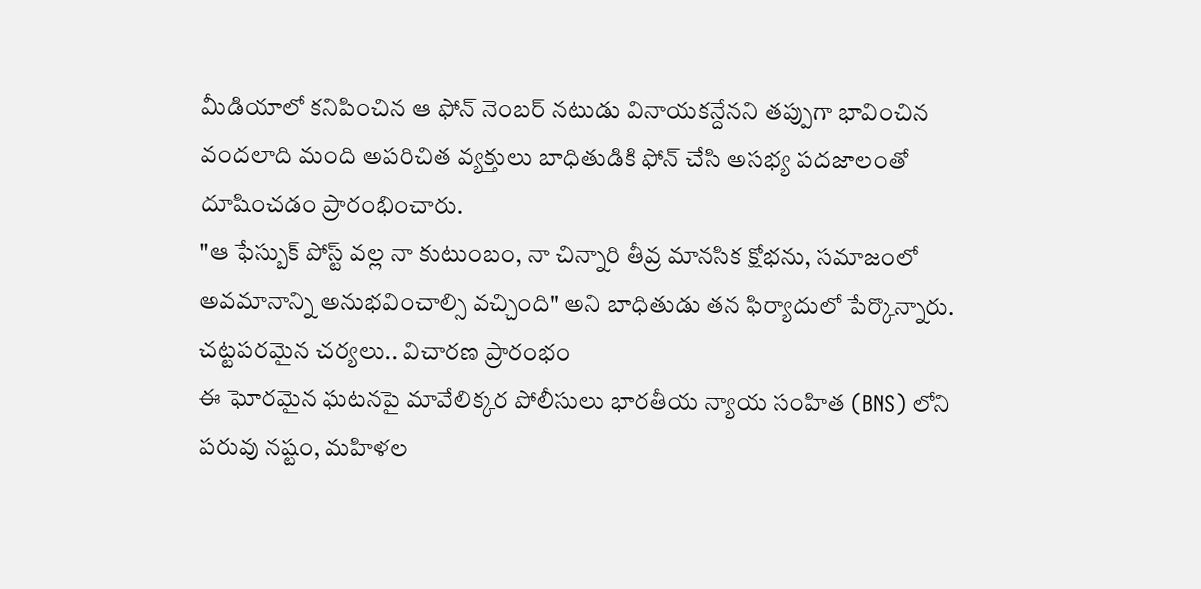మీడియాలో కనిపించిన ఆ ఫోన్ నెంబర్ నటుడు వినాయకన్దేనని తప్పుగా భావించిన వందలాది మంది అపరిచిత వ్యక్తులు బాధితుడికి ఫోన్ చేసి అసభ్య పదజాలంతో దూషించడం ప్రారంభించారు.
"ఆ ఫేస్బుక్ పోస్ట్ వల్ల నా కుటుంబం, నా చిన్నారి తీవ్ర మానసిక క్షోభను, సమాజంలో అవమానాన్ని అనుభవించాల్సి వచ్చింది" అని బాధితుడు తన ఫిర్యాదులో పేర్కొన్నారు.
చట్టపరమైన చర్యలు.. విచారణ ప్రారంభం
ఈ ఘోరమైన ఘటనపై మావేలిక్కర పోలీసులు భారతీయ న్యాయ సంహిత (BNS) లోని పరువు నష్టం, మహిళల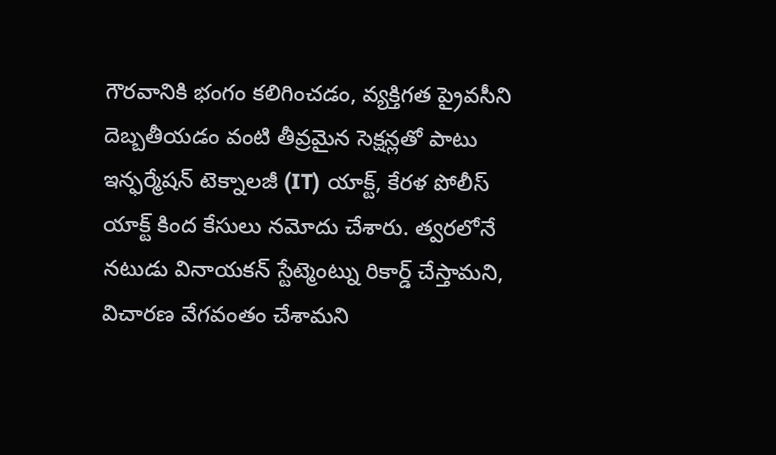గౌరవానికి భంగం కలిగించడం, వ్యక్తిగత ప్రైవసీని దెబ్బతీయడం వంటి తీవ్రమైన సెక్షన్లతో పాటు ఇన్ఫర్మేషన్ టెక్నాలజీ (IT) యాక్ట్, కేరళ పోలీస్ యాక్ట్ కింద కేసులు నమోదు చేశారు. త్వరలోనే నటుడు వినాయకన్ స్టేట్మెంట్ను రికార్డ్ చేస్తామని, విచారణ వేగవంతం చేశామని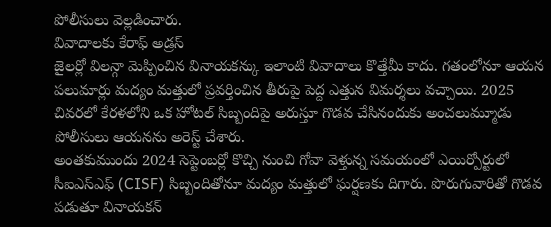పోలీసులు వెల్లడించారు.
వివాదాలకు కేరాఫ్ అడ్రస్
జైలర్లో విలన్గా మెప్పించిన వినాయకన్కు ఇలాంటి వివాదాలు కొత్తేమీ కాదు. గతంలోనూ ఆయన పలుమార్లు మద్యం మత్తులో ప్రవర్తించిన తీరుపై పెద్ద ఎత్తున విమర్శలు వచ్చాయి. 2025 చివరలో కేరళలోని ఒక హోటల్ సిబ్బందిపై అరుస్తూ గొడవ చేసినందుకు అంచలుమ్మూడు పోలీసులు ఆయనను అరెస్ట్ చేశారు.
అంతకుముందు 2024 సెప్టెంబర్లో కొచ్చి నుంచి గోవా వెళ్తున్న సమయంలో ఎయిర్పోర్టులో సీఐఎస్ఎఫ్ (CISF) సిబ్బందితోనూ మద్యం మత్తులో ఘర్షణకు దిగారు. పొరుగువారితో గొడవ పడుతూ వినాయకన్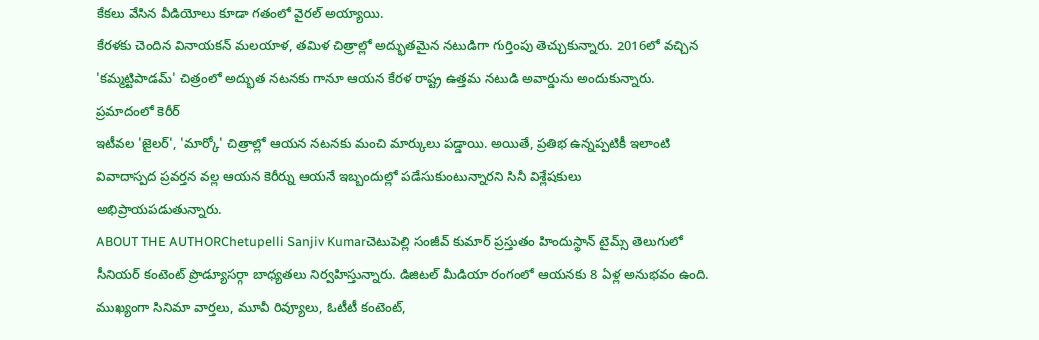కేకలు వేసిన వీడియోలు కూడా గతంలో వైరల్ అయ్యాయి.
కేరళకు చెందిన వినాయకన్ మలయాళ, తమిళ చిత్రాల్లో అద్భుతమైన నటుడిగా గుర్తింపు తెచ్చుకున్నారు. 2016లో వచ్చిన 'కమ్మట్టిపాడమ్' చిత్రంలో అద్భుత నటనకు గానూ ఆయన కేరళ రాష్ట్ర ఉత్తమ నటుడి అవార్డును అందుకున్నారు.
ప్రమాదంలో కెరీర్
ఇటీవల 'జైలర్', 'మార్కో' చిత్రాల్లో ఆయన నటనకు మంచి మార్కులు పడ్డాయి. అయితే, ప్రతిభ ఉన్నప్పటికీ ఇలాంటి వివాదాస్పద ప్రవర్తన వల్ల ఆయన కెరీర్ను ఆయనే ఇబ్బందుల్లో పడేసుకుంటున్నారని సినీ విశ్లేషకులు అభిప్రాయపడుతున్నారు.
ABOUT THE AUTHORChetupelli Sanjiv Kumarచెటుపెల్లి సంజీవ్ కుమార్ ప్రస్తుతం హిందుస్థాన్ టైమ్స్ తెలుగులో సీనియర్ కంటెంట్ ప్రొడ్యూసర్గా బాధ్యతలు నిర్వహిస్తున్నారు. డిజిటల్ మీడియా రంగంలో ఆయనకు 8 ఏళ్ల అనుభవం ఉంది. ముఖ్యంగా సినిమా వార్తలు, మూవీ రివ్యూలు, ఓటీటీ కంటెంట్,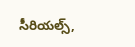సీరియల్స్,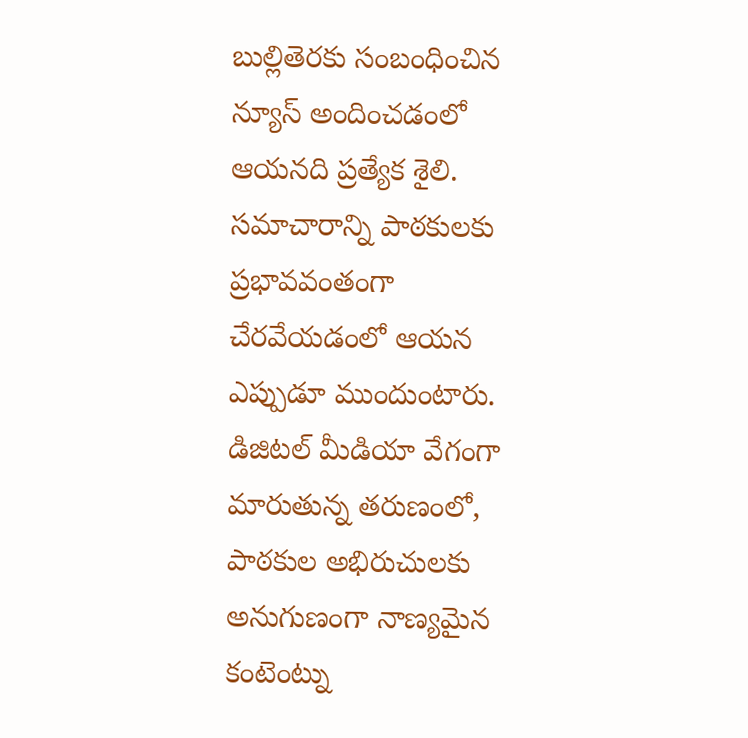బుల్లితెరకు సంబంధించిన న్యూస్ అందించడంలో ఆయనది ప్రత్యేక శైలి. సమాచారాన్ని పాఠకులకు ప్రభావవంతంగా చేరవేయడంలో ఆయన ఎప్పుడూ ముందుంటారు. డిజిటల్ మీడియా వేగంగా మారుతున్న తరుణంలో, పాఠకుల అభిరుచులకు అనుగుణంగా నాణ్యమైన కంటెంట్ను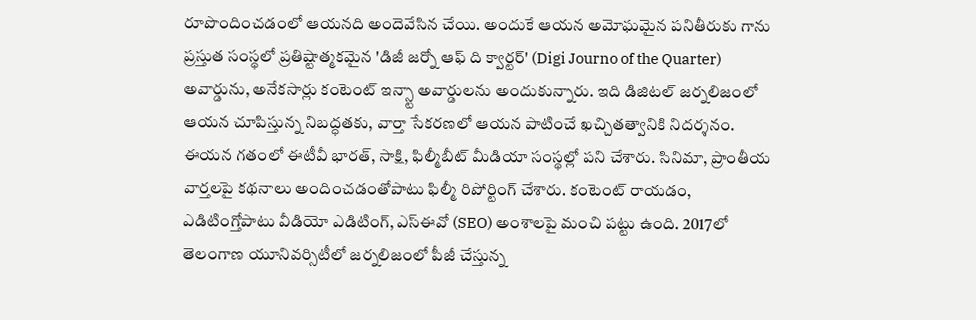రూపొందించడంలో ఆయనది అందెవేసిన చేయి. అందుకే ఆయన అమోఘమైన పనితీరుకు గాను ప్రస్తుత సంస్థలో ప్రతిష్టాత్మకమైన 'డిజీ జర్నో ఆఫ్ ది క్వార్టర్' (Digi Journo of the Quarter) అవార్డును, అనేకసార్లు కంటెంట్ ఇన్స్టా అవార్డులను అందుకున్నారు. ఇది డిజిటల్ జర్నలిజంలో ఆయన చూపిస్తున్న నిబద్ధతకు, వార్తా సేకరణలో ఆయన పాటించే ఖచ్చితత్వానికి నిదర్శనం. ఈయన గతంలో ఈటీవీ భారత్, సాక్షి, ఫిల్మీబీట్ మీడియా సంస్థల్లో పని చేశారు. సినిమా, ప్రాంతీయ వార్తలపై కథనాలు అందించడంతోపాటు ఫిల్మీ రిపోర్టింగ్ చేశారు. కంటెంట్ రాయడం, ఎడిటింగ్తోపాటు వీడియో ఎడిటింగ్, ఎస్ఈవో (SEO) అంశాలపై మంచి పట్టు ఉంది. 2017లో తెలంగాణ యూనివర్సిటీలో జర్నలిజంలో పీజీ చేస్తున్న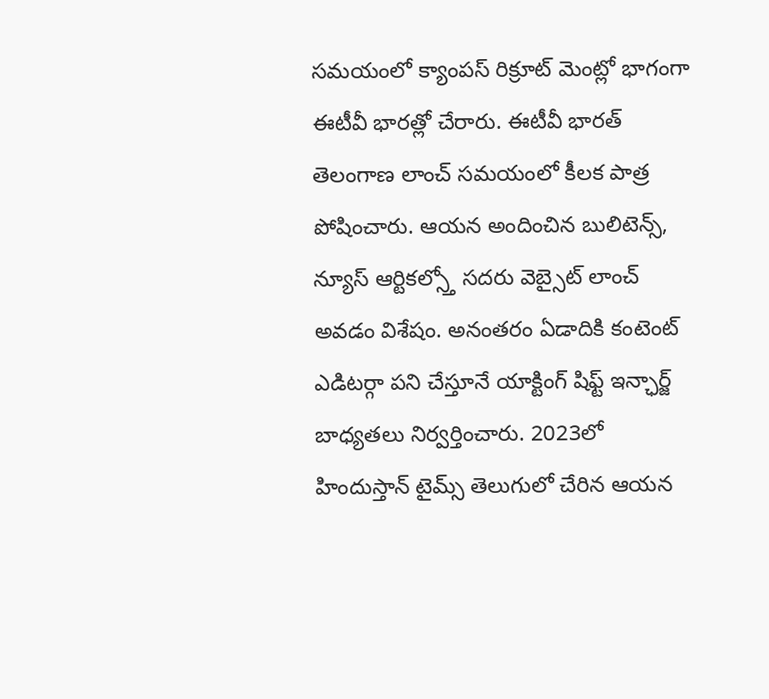సమయంలో క్యాంపస్ రిక్రూట్ మెంట్లో భాగంగా ఈటీవీ భారత్లో చేరారు. ఈటీవీ భారత్ తెలంగాణ లాంచ్ సమయంలో కీలక పాత్ర పోషించారు. ఆయన అందించిన బులిటెన్స్, న్యూస్ ఆర్టికల్స్తో సదరు వెబ్సైట్ లాంచ్ అవడం విశేషం. అనంతరం ఏడాదికి కంటెంట్ ఎడిటర్గా పని చేస్తూనే యాక్టింగ్ షిఫ్ట్ ఇన్ఛార్జ్ బాధ్యతలు నిర్వర్తించారు. 2023లో హిందుస్తాన్ టైమ్స్ తెలుగులో చేరిన ఆయన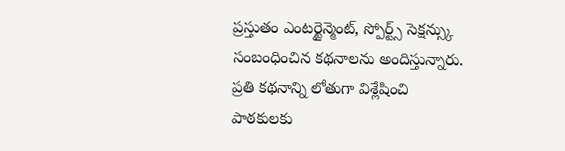ప్రస్తుతం ఎంటర్టైన్మెంట్, స్పోర్ట్స్ సెక్షన్స్కు సంబంధించిన కథనాలను అందిస్తున్నారు. ప్రతి కథనాన్ని లోతుగా విశ్లేషించి పాఠకులకు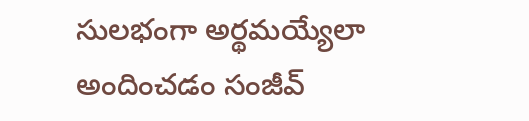సులభంగా అర్థమయ్యేలా అందించడం సంజీవ్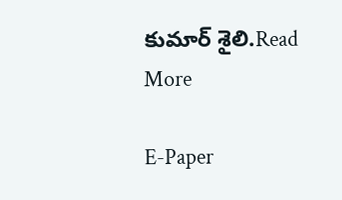కుమార్ శైలి.Read More

E-Paper